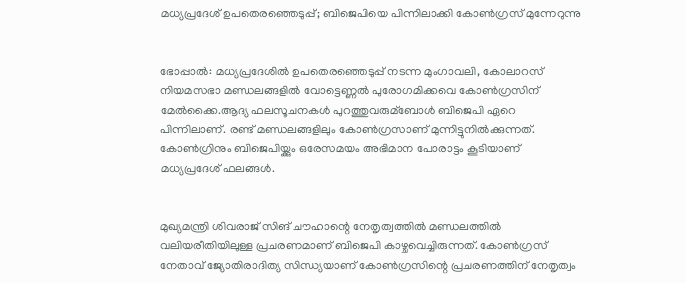മധ്യപ്രദേശ് ഉപതെരഞ്ഞെടുപ്പ്; ബിജെപിയെ പിന്നിലാക്കി കോണ്‍ഗ്രസ് മുന്നേറുന്നു


ഭോപ്പാല്‍: മധ്യപ്രദേശില്‍ ഉപതെരഞ്ഞെടുപ്പ് നടന്ന മുംഗാവലി, കോലാറസ് നിയമസഭാ മണ്ഡലങ്ങളില്‍ വോട്ടെണ്ണല്‍ പുരോഗമിക്കവെ കോണ്‍ഗ്രസിന് മേല്‍ക്കൈ.ആദ്യ ഫലസൂചനകള്‍ പുറത്തുവരുമ്ബോള്‍ ബിജെപി ഏറെ പിന്നിലാണ്. രണ്ട് മണ്ഡലങ്ങളിലും കോണ്‍ഗ്രസാണ് മുന്നിട്ടുനില്‍ക്കുന്നത്. കോണ്‍ഗ്രിനും ബിജെപിയ്ക്കും ഒരേസമയം അഭിമാന പോരാട്ടം കൂടിയാണ് മധ്യപ്രദേശ് ഫലങ്ങള്‍.


മുഖ്യമന്ത്രി ശിവരാജ് സിങ് ചൗഹാന്റെ നേതൃത്വത്തില്‍ മണ്ഡലത്തില്‍ വലിയരീതിയിലുള്ള പ്രചരണമാണ് ബിജെപി കാഴ്ചവെച്ചിരുന്നത്. കോണ്‍ഗ്രസ് നേതാവ് ജ്യോതിരാദിത്യ സിന്ധ്യയാണ് കോണ്‍ഗ്രസിന്റെ പ്രചരണത്തിന് നേതൃത്വം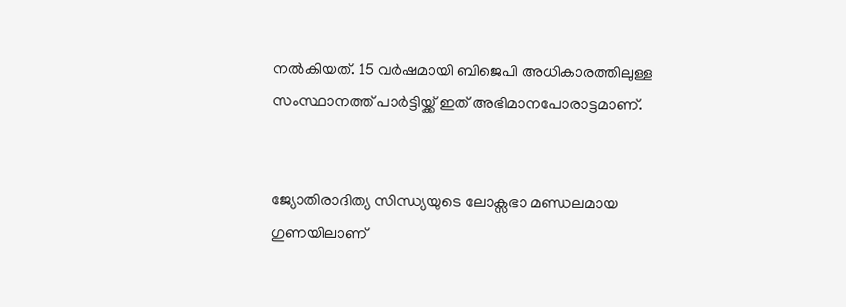നല്‍കിയത്. 15 വര്‍ഷമായി ബിജെപി അധികാരത്തിലുള്ള സംസ്ഥാനത്ത് പാര്‍ട്ടിയ്ക്ക് ഇത് അഭിമാനപോരാട്ടമാണ്.


ജ്യോതിരാദിത്യ സിന്ധ്യയുടെ ലോക്സഭാ മണ്ഡലമായ ഗുണയിലാണ്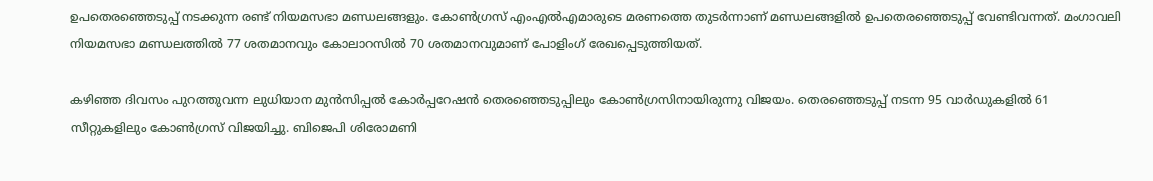ഉപതെരഞ്ഞെടുപ്പ് നടക്കുന്ന രണ്ട് നിയമസഭാ മണ്ഡലങ്ങളും. കോണ്‍ഗ്രസ് എംഎല്‍എമാരുടെ മരണത്തെ തുടര്‍ന്നാണ് മണ്ഡലങ്ങളില്‍ ഉപതെരഞ്ഞെടുപ്പ് വേണ്ടിവന്നത്. മംഗാവലി നിയമസഭാ മണ്ഡലത്തില്‍ 77 ശതമാനവും കോലാറസില്‍ 70 ശതമാനവുമാണ് പോളിംഗ് രേഖപ്പെടുത്തിയത്.

കഴിഞ്ഞ ദിവസം പുറത്തുവന്ന ലുധിയാന മുന്‍സിപ്പല്‍ കോര്‍പ്പറേഷന്‍ തെരഞ്ഞെടുപ്പിലും കോണ്‍ഗ്രസിനായിരുന്നു വിജയം. തെരഞ്ഞെടുപ്പ് നടന്ന 95 വാര്‍ഡുകളില്‍ 61 സീറ്റുകളിലും കോണ്‍ഗ്രസ് വിജയിച്ചു. ബിജെപി ശിരോമണി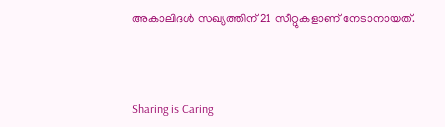അകാലിദള്‍ സഖ്യത്തിന് 21 സീറ്റുകളാണ് നേടാനായത്.



Sharing is Caring